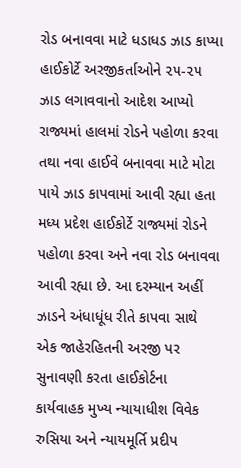રોડ બનાવવા માટે ધડાધડ ઝાડ કાપ્યા હાઈકોર્ટે અરજીકર્તાઓને ૨૫-૨૫ ઝાડ લગાવવાનો આદેશ આપ્યો રાજ્યમાં હાલમાં રોડને પહોળા કરવા તથા નવા હાઈવે બનાવવા માટે મોટા પાયે ઝાડ કાપવામાં આવી રહ્યા હતા મધ્ય પ્રદેશ હાઈકોર્ટે રાજ્યમાં રોડને પહોળા કરવા અને નવા રોડ બનાવવા આવી રહ્યા છે. આ દરમ્યાન અહીં ઝાડને અંધાધૂંધ રીતે કાપવા સાથે એક જાહેરહિતની અરજી પર સુનાવણી કરતા હાઈકોર્ટના કાર્યવાહક મુખ્ય ન્યાયાધીશ વિવેક રુસિયા અને ન્યાયમૂર્તિ પ્રદીપ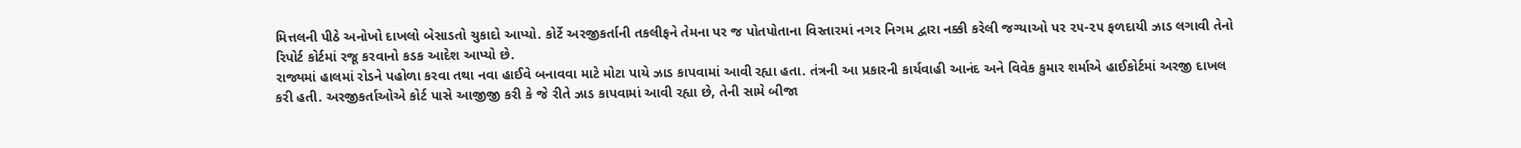મિત્તલની પીઠે અનોખો દાખલો બેસાડતો ચુકાદો આપ્યો. કોર્ટે અરજીકર્તાની તકલીફને તેમના પર જ પોતપોતાના વિસ્તારમાં નગર નિગમ દ્વારા નક્કી કરેલી જગ્યાઓ પર ૨૫-૨૫ ફળદાયી ઝાડ લગાવી તેનો રિપોર્ટ કોર્ટમાં રજૂ કરવાનો કડક આદેશ આપ્યો છે.
રાજ્યમાં હાલમાં રોડને પહોળા કરવા તથા નવા હાઈવે બનાવવા માટે મોટા પાયે ઝાડ કાપવામાં આવી રહ્યા હતા. તંત્રની આ પ્રકારની કાર્યવાહી આનંદ અને વિવેક કુમાર શર્માએ હાઈકોર્ટમાં અરજી દાખલ કરી હતી. અરજીકર્તાઓએ કોર્ટ પાસે આજીજી કરી કે જે રીતે ઝાડ કાપવામાં આવી રહ્યા છે, તેની સામે બીજા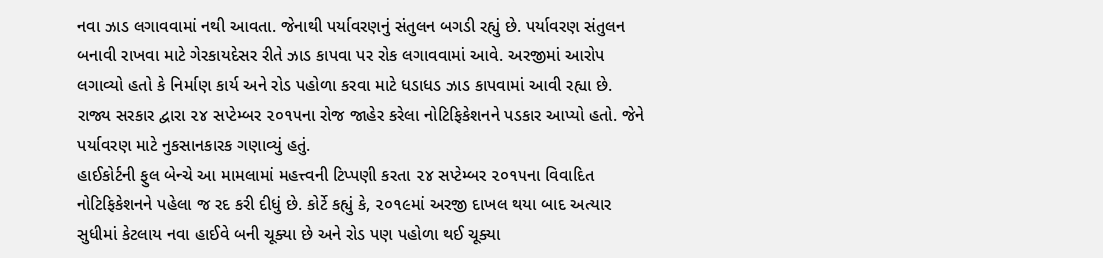નવા ઝાડ લગાવવામાં નથી આવતા. જેનાથી પર્યાવરણનું સંતુલન બગડી રહ્યું છે. પર્યાવરણ સંતુલન બનાવી રાખવા માટે ગેરકાયદેસર રીતે ઝાડ કાપવા પર રોક લગાવવામાં આવે. અરજીમાં આરોપ લગાવ્યો હતો કે નિર્માણ કાર્ય અને રોડ પહોળા કરવા માટે ધડાધડ ઝાડ કાપવામાં આવી રહ્યા છે. રાજ્ય સરકાર દ્વારા ૨૪ સપ્ટેમ્બર ૨૦૧૫ના રોજ જાહેર કરેલા નોટિફિકેશનને પડકાર આપ્યો હતો. જેને પર્યાવરણ માટે નુકસાનકારક ગણાવ્યું હતું.
હાઈકોર્ટની ફુલ બેન્ચે આ મામલામાં મહત્ત્વની ટિપ્પણી કરતા ૨૪ સપ્ટેમ્બર ૨૦૧૫ના વિવાદિત નોટિફિકેશનને પહેલા જ રદ કરી દીધું છે. કોર્ટે કહ્યું કે, ૨૦૧૯માં અરજી દાખલ થયા બાદ અત્યાર સુધીમાં કેટલાય નવા હાઈવે બની ચૂક્યા છે અને રોડ પણ પહોળા થઈ ચૂક્યા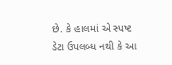છે. કે હાલમાં એ સ્પષ્ટ ડેટા ઉપલબ્ધ નથી કે આ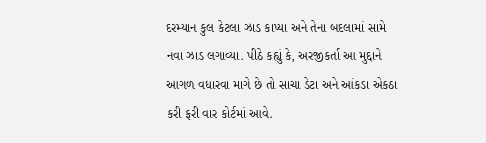દરમ્યાન કુલ કેટલા ઝાડ કાપ્યા અને તેના બદલામાં સામે નવા ઝાડ લગાવ્યા. પીઠે કહ્યું કે, અરજીકર્તા આ મુદ્દાને આગળ વધારવા માગે છે તો સાચા ડેટા અને આંકડા એકઠા કરી ફરી વાર કોર્ટમાં આવે.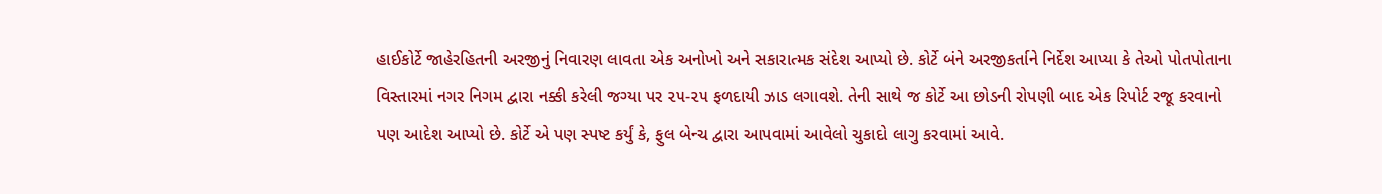હાઈકોર્ટે જાહેરહિતની અરજીનું નિવારણ લાવતા એક અનોખો અને સકારાત્મક સંદેશ આપ્યો છે. કોર્ટે બંને અરજીકર્તાને નિર્દેશ આપ્યા કે તેઓ પોતપોતાના વિસ્તારમાં નગર નિગમ દ્વારા નક્કી કરેલી જગ્યા પર ૨૫-૨૫ ફળદાયી ઝાડ લગાવશે. તેની સાથે જ કોર્ટે આ છોડની રોપણી બાદ એક રિપોર્ટ રજૂ કરવાનો પણ આદેશ આપ્યો છે. કોર્ટે એ પણ સ્પષ્ટ કર્યું કે, ફુલ બેન્ચ દ્વારા આપવામાં આવેલો ચુકાદો લાગુ કરવામાં આવે.